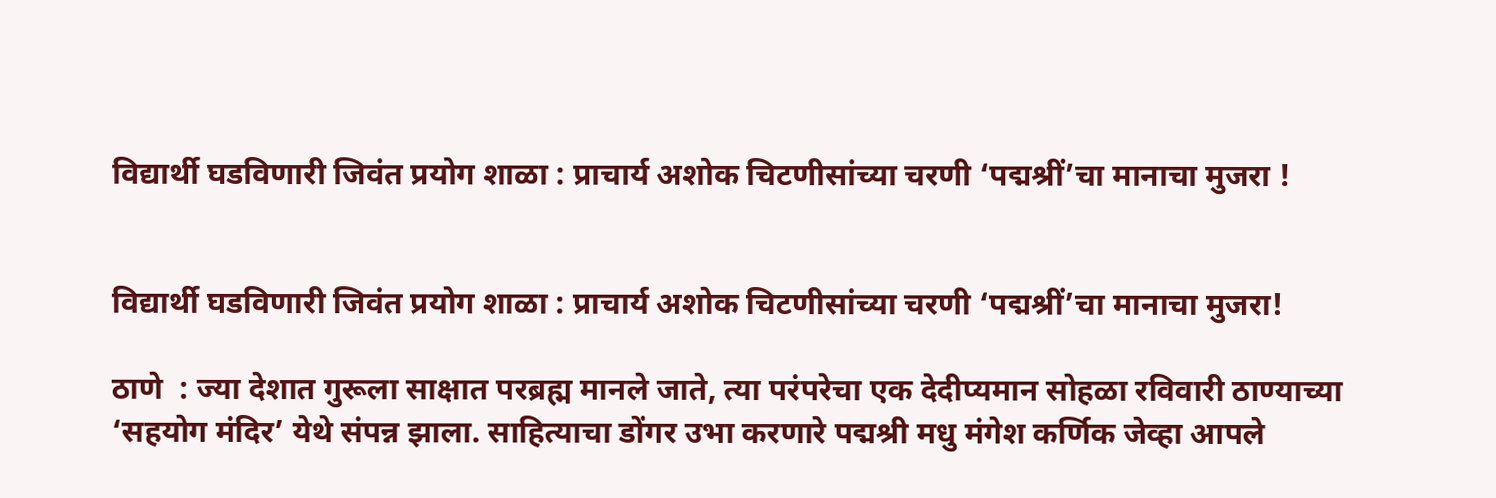विद्यार्थी घडविणारी जिवंत प्रयोग शाळा : प्राचार्य अशोक चिटणीसांच्या चरणी ‘पद्मश्रीं’चा मानाचा मुजरा !


विद्यार्थी घडविणारी जिवंत प्रयोग शाळा : प्राचार्य अशोक चिटणीसांच्या चरणी ‘पद्मश्रीं’चा मानाचा मुजरा!

ठाणे  : ज्या देशात गुरूला साक्षात परब्रह्म मानले जाते, त्या परंपरेचा एक देदीप्यमान सोहळा रविवारी ठाण्याच्या ‘सहयोग मंदिर’ येथे संपन्न झाला. साहित्याचा डोंगर उभा करणारे पद्मश्री मधु मंगेश कर्णिक जेव्हा आपले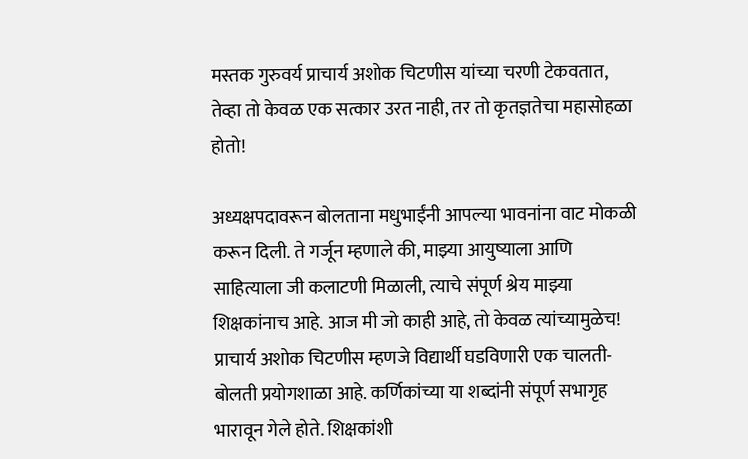मस्तक गुरुवर्य प्राचार्य अशोक चिटणीस यांच्या चरणी टेकवतात, तेव्हा तो केवळ एक सत्कार उरत नाही, तर तो कृतज्ञतेचा महासोहळा होतो!

अध्यक्षपदावरून बोलताना मधुभाईंनी आपल्या भावनांना वाट मोकळी करून दिली. ते गर्जून म्हणाले की, माझ्या आयुष्याला आणि साहित्याला जी कलाटणी मिळाली, त्याचे संपूर्ण श्रेय माझ्या शिक्षकांनाच आहे. आज मी जो काही आहे, तो केवळ त्यांच्यामुळेच! प्राचार्य अशोक चिटणीस म्हणजे विद्यार्थी घडविणारी एक चालती-बोलती प्रयोगशाळा आहे. कर्णिकांच्या या शब्दांनी संपूर्ण सभागृह भारावून गेले होते. शिक्षकांशी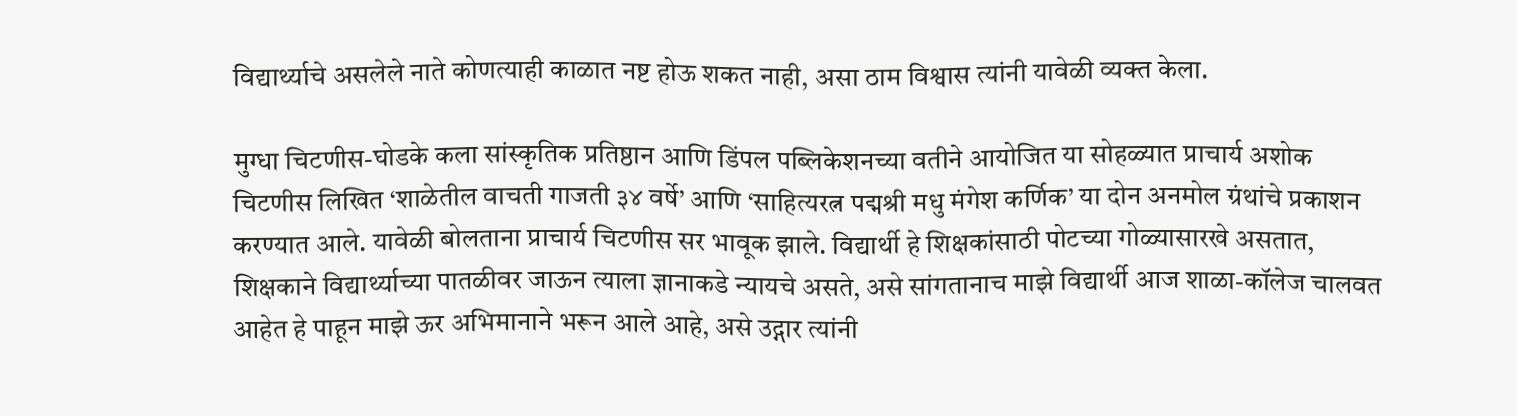विद्यार्थ्याचे असलेले नाते कोणत्याही काळात नष्ट होऊ शकत नाही, असा ठाम विश्वास त्यांनी यावेळी व्यक्त केला.

मुग्धा चिटणीस-घोडके कला सांस्कृतिक प्रतिष्ठान आणि डिंपल पब्लिकेशनच्या वतीने आयोजित या सोहळ्यात प्राचार्य अशोक चिटणीस लिखित ‘शाळेतील वाचती गाजती ३४ वर्षे’ आणि ‘साहित्यरत्न पद्मश्री मधु मंगेश कर्णिक’ या दोन अनमोल ग्रंथांचे प्रकाशन करण्यात आले. यावेळी बोलताना प्राचार्य चिटणीस सर भावूक झाले. विद्यार्थी हे शिक्षकांसाठी पोटच्या गोळ्यासारखे असतात, शिक्षकाने विद्यार्थ्याच्या पातळीवर जाऊन त्याला ज्ञानाकडे न्यायचे असते, असे सांगतानाच माझे विद्यार्थी आज शाळा-कॉलेज चालवत आहेत हे पाहून माझे ऊर अभिमानाने भरून आले आहे, असे उद्गार त्यांनी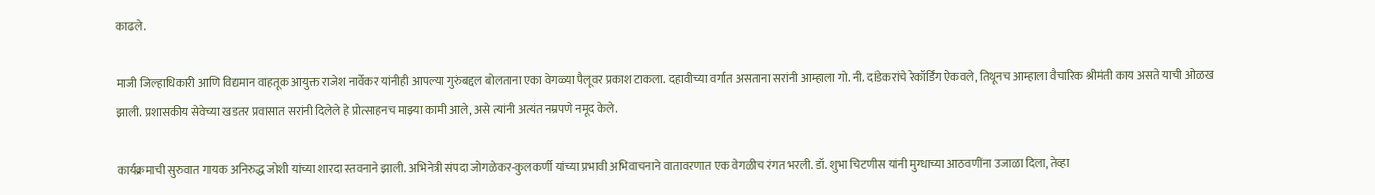काढले.

माजी जिल्हाधिकारी आणि विद्यमान वाहतूक आयुक्त राजेश नार्वेकर यांनीही आपल्या गुरुंबद्दल बोलताना एका वेगळ्या पैलूवर प्रकाश टाकला. दहावीच्या वर्गात असताना सरांनी आम्हाला गो. नी. दांडेकरांचे रेकॉर्डिंग ऐकवले, तिथूनच आम्हाला वैचारिक श्रीमंती काय असते याची ओळख झाली. प्रशासकीय सेवेच्या खडतर प्रवासात सरांनी दिलेले हे प्रोत्साहनच माझ्या कामी आले, असे त्यांनी अत्यंत नम्रपणे नमूद केले.

कार्यक्रमाची सुरुवात गायक अनिरुद्ध जोशी यांच्या शारदा स्तवनाने झाली. अभिनेत्री संपदा जोगळेकर-कुलकर्णी यांच्या प्रभावी अभिवाचनाने वातावरणात एक वेगळीच रंगत भरली. डॉ. शुभा चिटणीस यांनी मुग्धाच्या आठवणींना उजाळा दिला, तेव्हा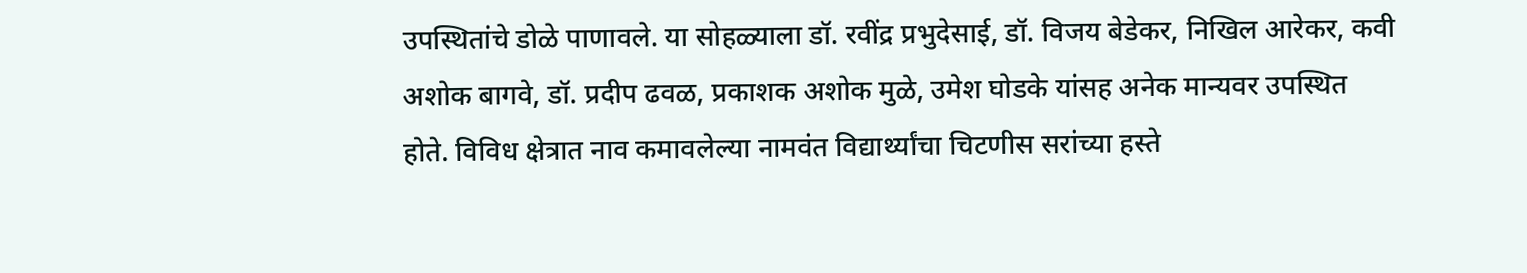उपस्थितांचे डोळे पाणावले. या सोहळ्याला डॉ. रवींद्र प्रभुदेसाई, डॉ. विजय बेडेकर, निखिल आरेकर, कवी अशोक बागवे, डॉ. प्रदीप ढवळ, प्रकाशक अशोक मुळे, उमेश घोडके यांसह अनेक मान्यवर उपस्थित होते. विविध क्षेत्रात नाव कमावलेल्या नामवंत विद्यार्थ्यांचा चिटणीस सरांच्या हस्ते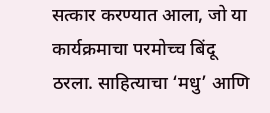सत्कार करण्यात आला, जो या कार्यक्रमाचा परमोच्च बिंदू ठरला. साहित्याचा ‘मधु’ आणि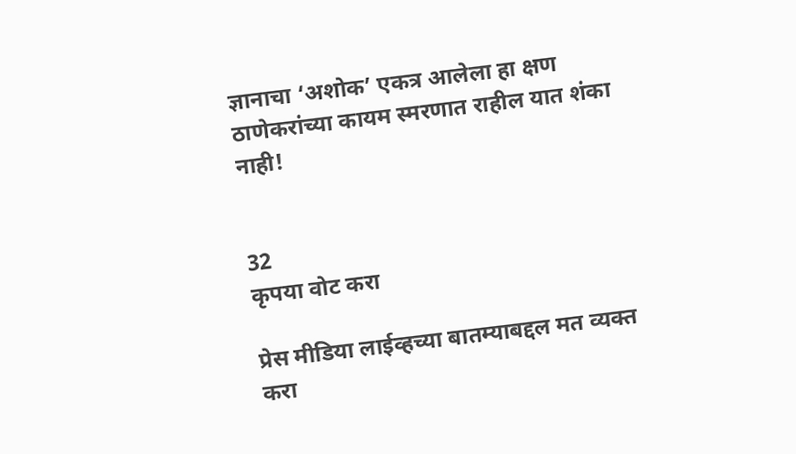ज्ञानाचा ‘अशोक’ एकत्र आलेला हा क्षण ठाणेकरांच्या कायम स्मरणात राहील यात शंका नाही!


32
कृपया वोट करा

प्रेस मीडिया लाईव्हच्या बातम्याबद्दल मत व्यक्त करा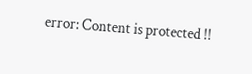error: Content is protected !!